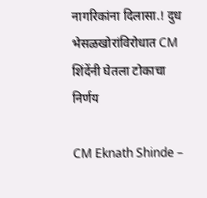नागरिकांना दिलासा.! दुध भेसळखोरांविरोधात CM शिंदेंनी घेतला टोकाचा निर्णय

CM Eknath Shinde –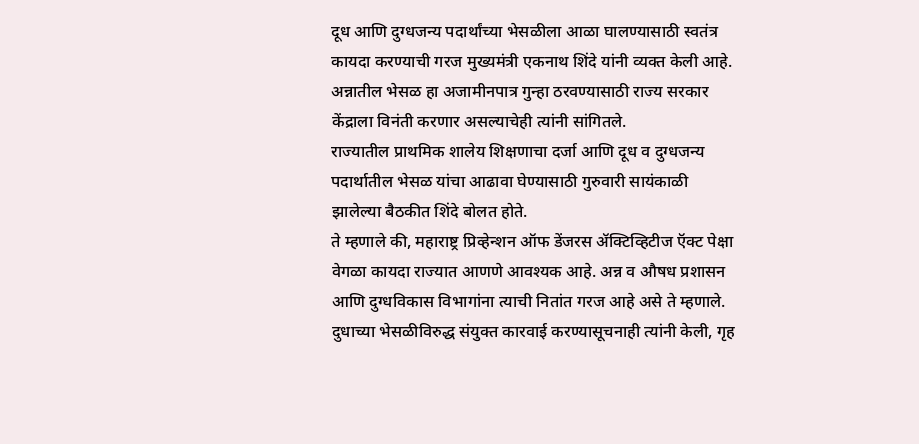दूध आणि दुग्धजन्य पदार्थांच्या भेसळीला आळा घालण्यासाठी स्वतंत्र कायदा करण्याची गरज मुख्यमंत्री एकनाथ शिंदे यांनी व्यक्त केली आहे. अन्नातील भेसळ हा अजामीनपात्र गुन्हा ठरवण्यासाठी राज्य सरकार केंद्राला विनंती करणार असल्याचेही त्यांनी सांगितले.
राज्यातील प्राथमिक शालेय शिक्षणाचा दर्जा आणि दूध व दुग्धजन्य पदार्थातील भेसळ यांचा आढावा घेण्यासाठी गुरुवारी सायंकाळी झालेल्या बैठकीत शिंदे बोलत होते.
ते म्हणाले की, महाराष्ट्र प्रिव्हेन्शन ऑफ डेंजरस ॲक्टिव्हिटीज ऍक्ट पेक्षा वेगळा कायदा राज्यात आणणे आवश्यक आहे. अन्न व औषध प्रशासन आणि दुग्धविकास विभागांना त्याची नितांत गरज आहे असे ते म्हणाले.
दुधाच्या भेसळीविरुद्ध संयुक्त कारवाई करण्यासूचनाही त्यांनी केली, गृह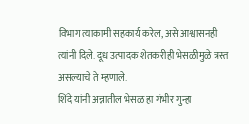विभाग त्याकामी सहकार्य करेल, असे आश्वासनही त्यांनी दिले. दूध उत्पादक शेतकरीही भेसळीमुळे त्रस्त असल्याचे ते म्हणाले.
शिंदे यांनी अन्नातील भेसळ हा गंभीर गुन्हा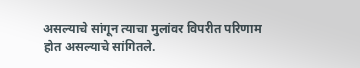असल्याचे सांगून त्याचा मुलांवर विपरीत परिणाम होत असल्याचे सांगितले.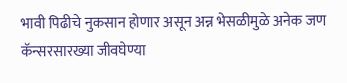भावी पिढीचे नुकसान होणार असून अन्न भेसळीमुळे अनेक जण कॅन्सरसारख्या जीवघेण्या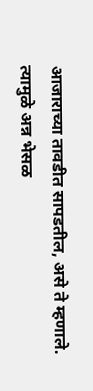आजाराच्या तावडीत सापडतील, असे ते म्हणाले.
त्यामुळे अन्न भेसळ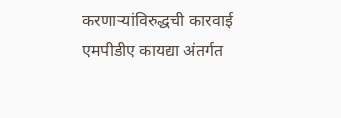करणाऱ्यांविरुद्धची कारवाई एमपीडीए कायद्या अंतर्गत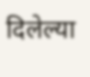दिलेल्या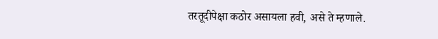तरतूदीपेक्षा कठोर असायला हवी, असे ते म्हणाले.